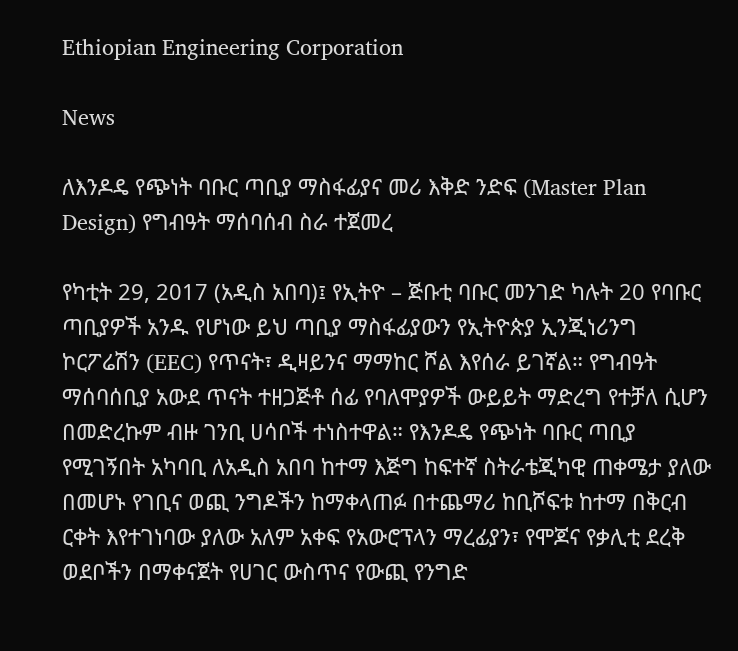Ethiopian Engineering Corporation

News

ለእንዶዴ የጭነት ባቡር ጣቢያ ማስፋፊያና መሪ እቅድ ንድፍ (Master Plan Design) የግብዓት ማሰባሰብ ስራ ተጀመረ

የካቲት 29, 2017 (አዲስ አበባ)፤ የኢትዮ – ጅቡቲ ባቡር መንገድ ካሉት 20 የባቡር ጣቢያዎች አንዱ የሆነው ይህ ጣቢያ ማስፋፊያውን የኢትዮጵያ ኢንጂነሪንግ ኮርፖሬሽን (EEC) የጥናት፣ ዲዛይንና ማማከር ሾል እየሰራ ይገኛል። የግብዓት ማሰባሰቢያ አውደ ጥናት ተዘጋጅቶ ሰፊ የባለሞያዎች ውይይት ማድረግ የተቻለ ሲሆን በመድረኩም ብዙ ገንቢ ሀሳቦች ተነስተዋል። የእንዶዴ የጭነት ባቡር ጣቢያ የሚገኝበት አካባቢ ለአዲስ አበባ ከተማ እጅግ ከፍተኛ ስትራቴጂካዊ ጠቀሜታ ያለው በመሆኑ የገቢና ወጪ ንግዶችን ከማቀላጠፉ በተጨማሪ ከቢሾፍቱ ከተማ በቅርብ ርቀት እየተገነባው ያለው አለም አቀፍ የአውሮፕላን ማረፊያን፣ የሞጆና የቃሊቲ ደረቅ ወደቦችን በማቀናጀት የሀገር ውስጥና የውጪ የንግድ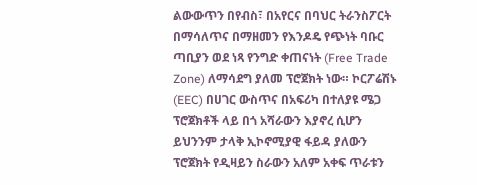ልውውጥን በየብስ፣ በአየርና በባህር ትራንስፖርት በማሳለጥና በማዘመን የእንዶዴ የጭነት ባቡር ጣቢያን ወደ ነጻ የንግድ ቀጠናነት (Free Trade Zone) ለማሳደግ ያለመ ፕሮጀክት ነው። ኮርፖሬሽኑ (EEC) በሀገር ውስጥና በአፍሪካ በተለያዩ ሜጋ ፕሮጀክቶች ላይ በጎ አሻራውን እያኖረ ሲሆን ይህንንም ታላቅ ኢኮኖሚያዊ ፋይዳ ያለውን ፕሮጀክት የዲዛይን ስራውን አለም አቀፍ ጥራቱን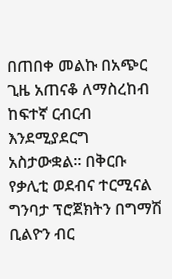በጠበቀ መልኩ በአጭር ጊዜ አጠናቆ ለማስረከብ ከፍተኛ ርብርብ እንደሚያደርግ አስታውቋል። በቅርቡ የቃሊቲ ወደብና ተርሚናል ግንባታ ፕሮጀክትን በግማሽ ቢልዮን ብር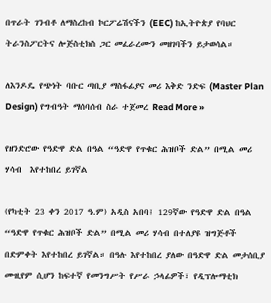በጥራት ገንብቶ ለማስረከብ ኮርፖሬሽናችን (EEC) ከኢትዮጵያ የባህር ትራንስፖርትና ሎጅስቲክስ ጋር መፈራረሙን መዘገባችን ይታወሳል።

ለእንዶዴ የጭነት ባቡር ጣቢያ ማስፋፊያና መሪ እቅድ ንድፍ (Master Plan Design) የግብዓት ማሰባሰብ ስራ ተጀመረ Read More »

የዘንድሮው የዓድዋ ድል በዓል “ዓድዋ የጥቁር ሕዝቦች ድል” በሚል መሪ ሃሳብ  እየተከበረ ይገኛል

(የካቲት 23 ቀን 2017 ዓ.ም) አዲስ አበባ፤ 129ኛው የዓድዋ ድል በዓል “ዓድዋ የጥቁር ሕዝቦች ድል” በሚል መሪ ሃሳብ በተለያዩ ዝግጅቶች በድምቀት እየተከበረ ይገኛል። በዓሉ እየተከበረ ያለው በዓድዋ ድል መታሰቢያ ሙዚየም ሲሆን ከፍተኛ የመንግሥት የሥራ ኃላፊዎች፣ የዲፕሎማቲክ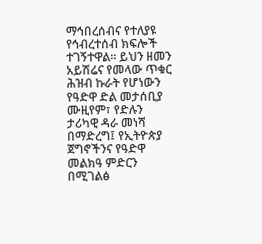ማኅበረሰብና የተለያዩ የኅብረተሰብ ክፍሎች ተገኝተዋል፡፡ ይህን ዘመን አይሽሬና የመላው ጥቁር ሕዝብ ኩራት የሆነውን የዓድዋ ድል መታሰቢያ ሙዚየም፣ የድሉን ታሪካዊ ዳራ መነሻ በማድረግ፤ የኢትዮጵያ ጀግኖችንና የዓድዋ መልክዓ ምድርን በሚገልፅ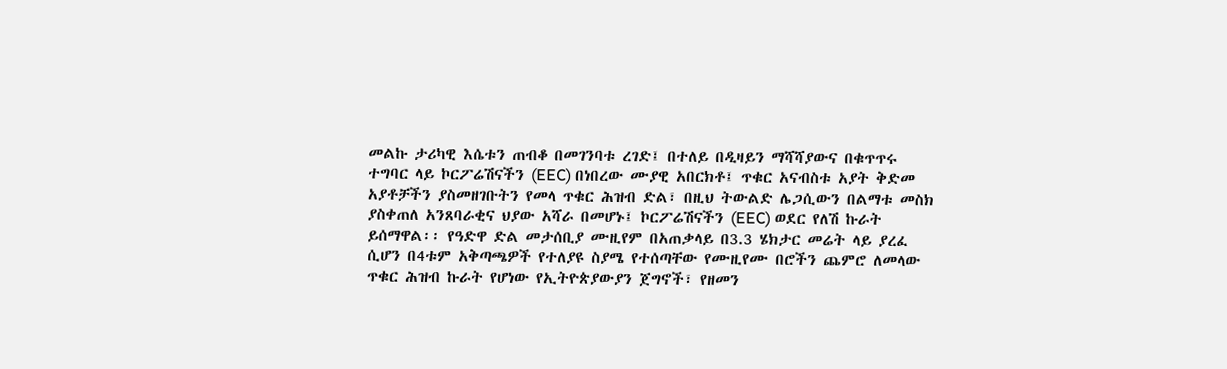መልኩ ታሪካዊ እሴቱን ጠብቆ በመገንባቱ ረገድ፤ በተለይ በዲዛይን ማሻሻያውና በቁጥጥሩ ተግባር ላይ ኮርፖሬሽናችን (EEC) በነበረው ሙያዊ አበርክቶ፤ ጥቁር አናብስቱ አያት ቅድመ አያቶቻችን ያስመዘገቡትን የመላ ጥቁር ሕዝብ ድል፣ በዚህ ትውልድ ሌጋሲውን በልማቱ መስክ ያስቀጠለ አንጸባራቂና ህያው አሻራ በመሆኑ፤ ኮርፖሬሽናችን (EEC) ወደር የለሽ ኩራት ይሰማዋል፡፡ የዓድዋ ድል መታሰቢያ ሙዚየም በአጠቃላይ በ3.3 ሄክታር መሬት ላይ ያረፈ ሲሆን በ4ቱም አቅጣጫዎች የተለያዩ ስያሜ የተሰጣቸው የሙዚየሙ በሮችን ጨምሮ ለመላው ጥቁር ሕዝብ ኩራት የሆነው የኢትዮጵያውያን ጀግኖች፣ የዘመን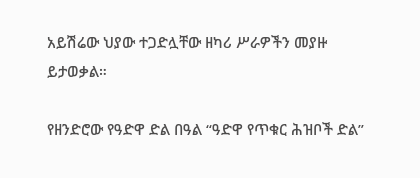አይሽሬው ህያው ተጋድሏቸው ዘካሪ ሥራዎችን መያዙ ይታወቃል።

የዘንድሮው የዓድዋ ድል በዓል “ዓድዋ የጥቁር ሕዝቦች ድል”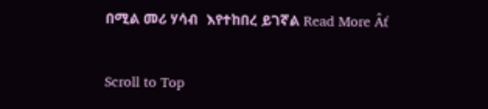በሚል መሪ ሃሳብ  እየተከበረ ይገኛል Read More Âť

Scroll to Top